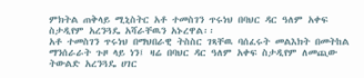ምክትል ጠቅላይ ሚኒስትር አቶ ተመስገን ጥሩነህ በባህር ዳር ዓለም አቀፍ ስታዲየም አረንጓዴ አሻራቸዉን አኑረዋል፡፡
አቶ ተመስገን ጥሩነህ በማህበራዊ ትስስር ገጻቸዉ ባሰፈሩት መልእክት በመትከል ማንሰራራት ጉዞ ላይ ነን፤ ዛሬ በባህር ዳር ዓለም አቀፍ ስታዲየም ለመጪው ትውልድ አረንጓዴ ሀገር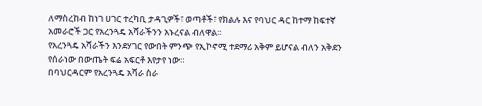ለማስረከብ ከነገ ሀገር ተረካቢ ታዳጊዎች፣ ወጣቶች፣ የክልሉ እና የባህር ዳር ከተማ ከፍተኛ አመራሮች ጋር የአረንጓዴ አሻራችንን አኑረናል ብለዋል፡፡
የአረንጓዴ አሻራችን እንደሃገር የውበት ምንጭ የኢኮኖሚ ተደማሪ አቅም ይሆናል ብለን አቅደን የሰራነው በውጤት ፍሬ አፍርቶ እየታየ ነው።
በባህርዳርም የአረንጓዴ አሻራ ስራ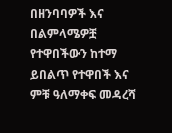በዘንባባዎች እና በልምላሜዎቿ የተዋበችውን ከተማ ይበልጥ የተዋበች እና ምቹ ዓለማቀፍ መዳረሻ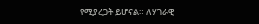የሚያረጋት ይሆናል። ለሃገራዊ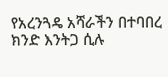የአረንጓዴ አሻራችን በተባበረ ክንድ እንትጋ ሲሉ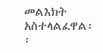መልእክት አስተላልፈዋል፡፡